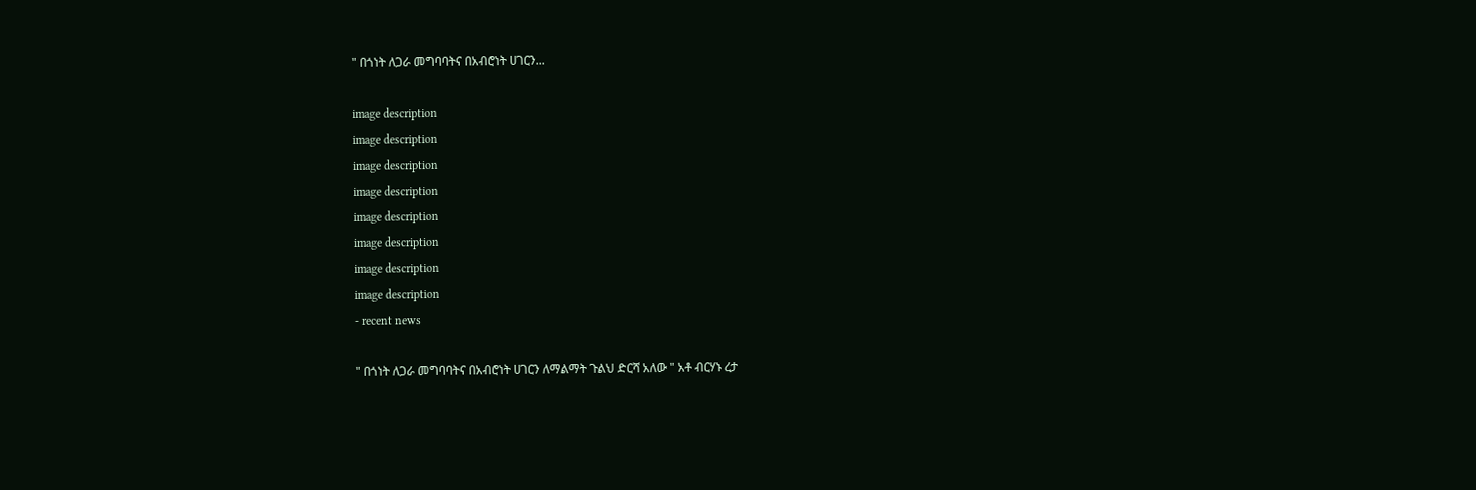" በጎነት ለጋራ መግባባትና በአብሮነት ሀገርን...

image description
image description
image description
image description
image description
image description
image description
image description
- recent news

" በጎነት ለጋራ መግባባትና በአብሮነት ሀገርን ለማልማት ጉልህ ድርሻ አለው " አቶ ብርሃኑ ረታ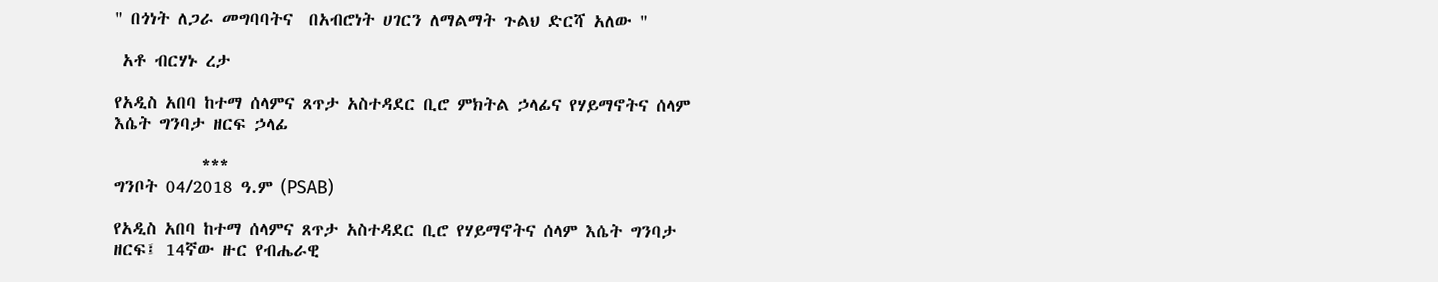" በጎነት ለጋራ መግባባትና  በአብሮነት ሀገርን ለማልማት ጉልህ ድርሻ አለው "

 አቶ ብርሃኑ ረታ

የአዲስ አበባ ከተማ ሰላምና ጸጥታ አስተዳደር ቢሮ ምክትል ኃላፊና የሃይማኖትና ሰላም እሴት ግንባታ ዘርፍ ኃላፊ

           ***
ግንቦት 04/2018 ዓ.ም (PSAB)

የአዲስ አበባ ከተማ ሰላምና ጸጥታ አስተዳደር ቢሮ የሃይማኖትና ሰላም እሴት ግንባታ ዘርፍ፤ 14ኛው ዙር የብሔራዊ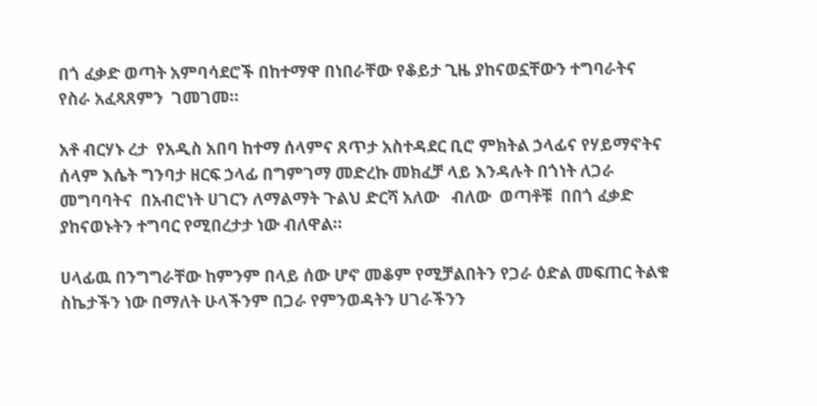በጎ ፈቃድ ወጣት አምባሳደሮች በከተማዋ በነበራቸው የቆይታ ጊዜ ያከናወኗቸውን ተግባራትና የስራ አፈጻጸምን  ገመገመ።

አቶ ብርሃኑ ረታ  የአዲስ አበባ ከተማ ሰላምና ጸጥታ አስተዳደር ቢሮ ምክትል ኃላፊና የሃይማኖትና ሰላም እሴት ግንባታ ዘርፍ ኃላፊ በግምገማ መድረኩ መክፈቻ ላይ እንዳሉት በጎነት ለጋራ መግባባትና  በአብሮነት ሀገርን ለማልማት ጉልህ ድርሻ አለው   ብለው  ወጣቶቹ  በበጎ ፈቃድ  ያከናወኑትን ተግባር የሚበረታታ ነው ብለዋል።

ሀላፊዉ በንግግራቸው ከምንም በላይ ሰው ሆኖ መቆም የሚቻልበትን የጋራ ዕድል መፍጠር ትልቁ ስኬታችን ነው በማለት ሁላችንም በጋራ የምንወዳትን ሀገራችንን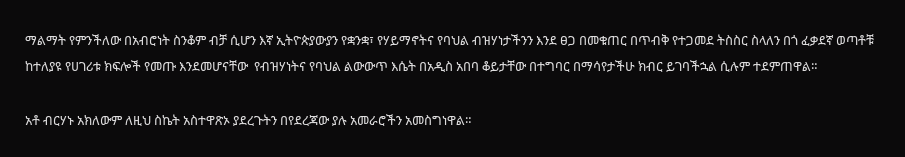ማልማት የምንችለው በአብሮነት ስንቆም ብቻ ሲሆን እኛ ኢትዮጵያውያን የቋንቋ፣ የሃይማኖትና የባህል ብዝሃነታችንን እንደ ፀጋ በመቁጠር በጥብቅ የተጋመደ ትስስር ስላለን በጎ ፈቃደኛ ወጣቶቹ  ከተለያዩ የሀገሪቱ ክፍሎች የመጡ እንደመሆናቸው  የብዝሃነትና የባህል ልውውጥ እሴት በአዲስ አበባ ቆይታቸው በተግባር በማሳየታችሁ ክብር ይገባችኋል ሲሉም ተደምጠዋል።

አቶ ብርሃኑ አክለውም ለዚህ ስኬት አስተዋጽኦ ያደረጉትን በየደረጃው ያሉ አመራሮችን አመስግነዋል።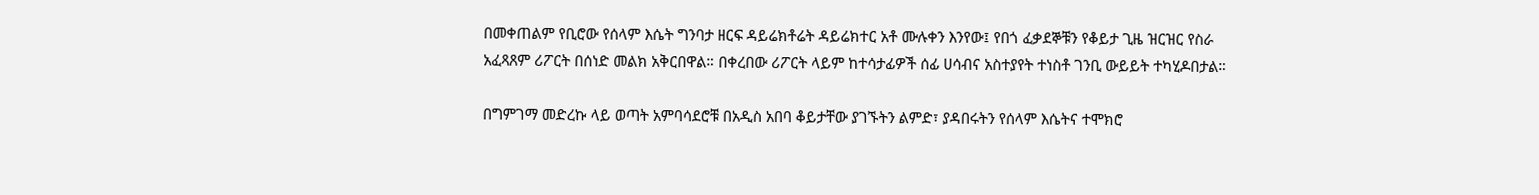በመቀጠልም የቢሮው የሰላም እሴት ግንባታ ዘርፍ ዳይሬክቶሬት ዳይሬክተር አቶ ሙሉቀን እንየው፤ የበጎ ፈቃደኞቹን የቆይታ ጊዜ ዝርዝር የስራ አፈጻጸም ሪፖርት በሰነድ መልክ አቅርበዋል። በቀረበው ሪፖርት ላይም ከተሳታፊዎች ሰፊ ሀሳብና አስተያየት ተነስቶ ገንቢ ውይይት ተካሂዶበታል።

በግምገማ መድረኩ ላይ ወጣት አምባሳደሮቹ በአዲስ አበባ ቆይታቸው ያገኙትን ልምድ፣ ያዳበሩትን የሰላም እሴትና ተሞክሮ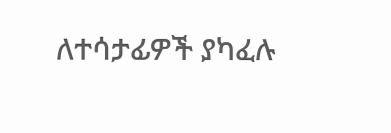ለተሳታፊዎች ያካፈሉ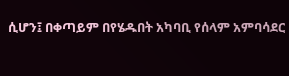ሲሆን፤ በቀጣይም በየሄዱበት አካባቢ የሰላም አምባሳደር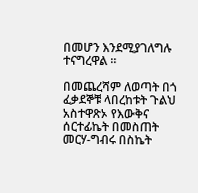በመሆን እንደሚያገለግሉ ተናግረዋል ።

በመጨረሻም ለወጣት በጎ ፈቃደኞቹ ላበረከቱት ጉልህ አስተዋጽኦ የእውቅና ሰርተፊኬት በመስጠት መርሃ-ግብሩ በስኬት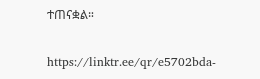ተጠናቋል።

https://linktr.ee/qr/e5702bda-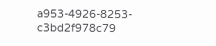a953-4926-8253-c3bd2f978c79